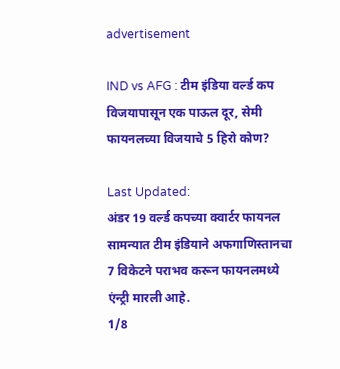advertisement

IND vs AFG : टीम इंडिया वर्ल्ड कप विजयापासून एक पाऊल दूर, सेमी फायनलच्या विजयाचे 5 हिरो कोण?

Last Updated:
अंडर 19 वर्ल्ड कपच्या क्वार्टर फायनल सामन्यात टीम इंडियाने अफगाणिस्तानचा 7 विकेटने पराभव करून फायनलमध्ये एंन्ट्री मारली आहे.
1/8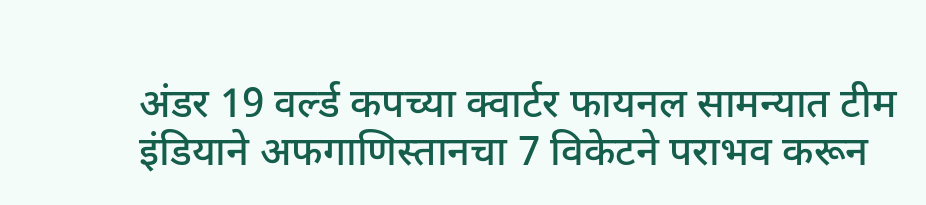अंडर 19 वर्ल्ड कपच्या क्वार्टर फायनल सामन्यात टीम इंडियाने अफगाणिस्तानचा 7 विकेटने पराभव करून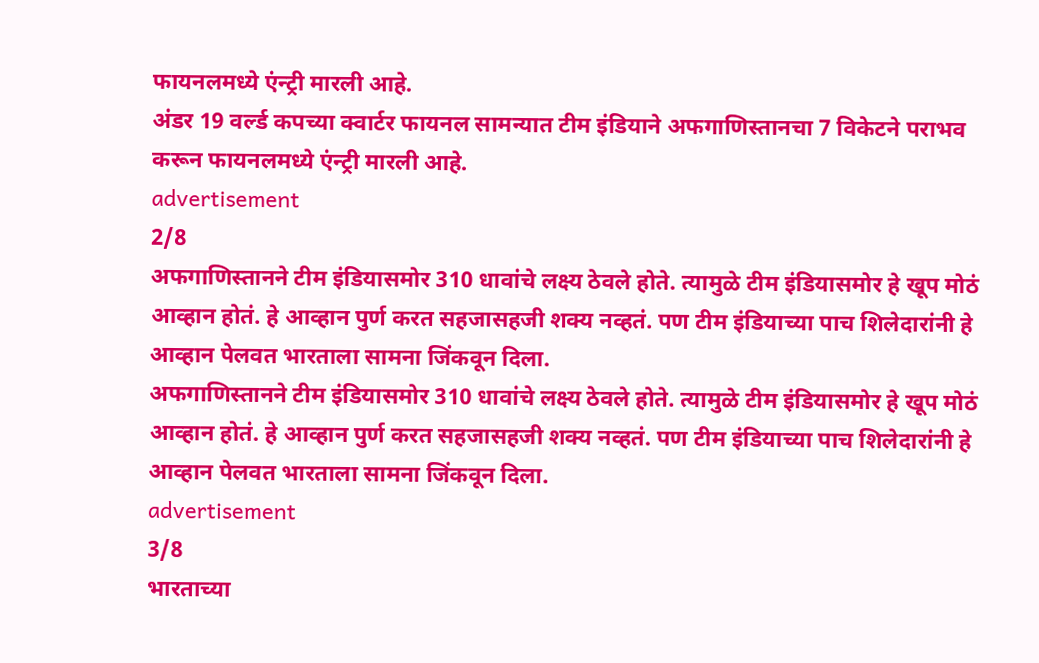फायनलमध्ये एंन्ट्री मारली आहे.
अंडर 19 वर्ल्ड कपच्या क्वार्टर फायनल सामन्यात टीम इंडियाने अफगाणिस्तानचा 7 विकेटने पराभव करून फायनलमध्ये एंन्ट्री मारली आहे.
advertisement
2/8
अफगाणिस्तानने टीम इंडियासमोर 310 धावांचे लक्ष्य ठेवले होते. त्यामुळे टीम इंडियासमोर हे खूप मोठं आव्हान होतं. हे आव्हान पुर्ण करत सहजासहजी शक्य नव्हतं. पण टीम इंडियाच्या पाच शिलेदारांनी हे आव्हान पेलवत भारताला सामना जिंकवून दिला.
अफगाणिस्तानने टीम इंडियासमोर 310 धावांचे लक्ष्य ठेवले होते. त्यामुळे टीम इंडियासमोर हे खूप मोठं आव्हान होतं. हे आव्हान पुर्ण करत सहजासहजी शक्य नव्हतं. पण टीम इंडियाच्या पाच शिलेदारांनी हे आव्हान पेलवत भारताला सामना जिंकवून दिला.
advertisement
3/8
भारताच्या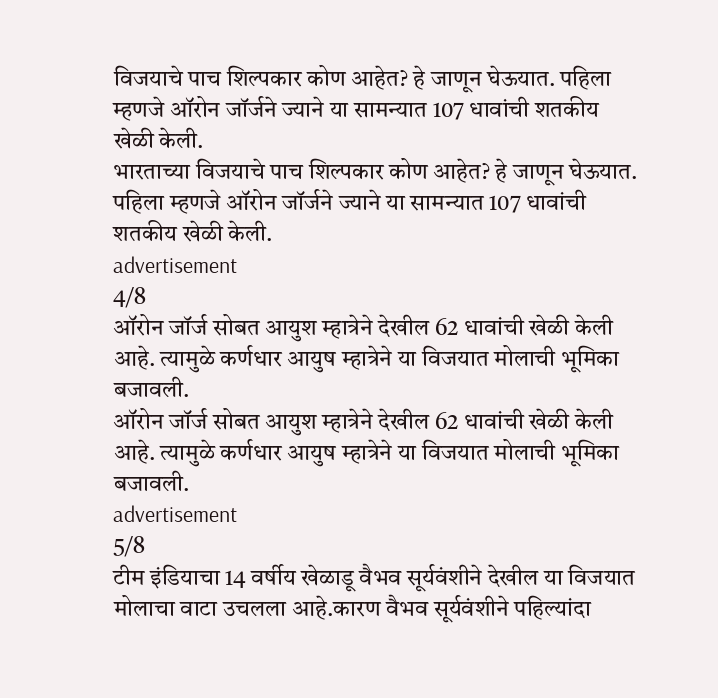विजयाचे पाच शिल्पकार कोण आहेत? हे जाणून घेऊयात. पहिला म्हणजे ऑरोन जॉर्जने ज्याने या सामन्यात 107 धावांची शतकीय खेळी केली.
भारताच्या विजयाचे पाच शिल्पकार कोण आहेत? हे जाणून घेऊयात. पहिला म्हणजे ऑरोन जॉर्जने ज्याने या सामन्यात 107 धावांची शतकीय खेळी केली.
advertisement
4/8
ऑरोन जॉर्ज सोबत आयुश म्हात्रेने देखील 62 धावांची खेळी केली आहे. त्यामुळे कर्णधार आयुष म्हात्रेने या विजयात मोलाची भूमिका बजावली.
ऑरोन जॉर्ज सोबत आयुश म्हात्रेने देखील 62 धावांची खेळी केली आहे. त्यामुळे कर्णधार आयुष म्हात्रेने या विजयात मोलाची भूमिका बजावली.
advertisement
5/8
टीम इंडियाचा 14 वर्षीय खेळाडू वैभव सूर्यवंशीने देखील या विजयात मोलाचा वाटा उचलला आहे.कारण वैभव सूर्यवंशीने पहिल्यांदा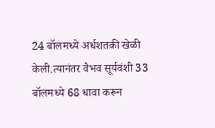24 बॉलमध्ये अर्धशतकी खेळी केली.त्यानंतर वैभव सूर्यवंशी 33 बॉलमध्ये 68 धावा करून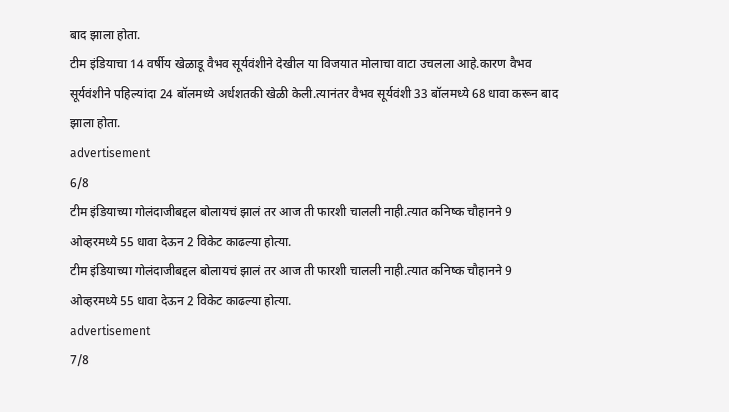बाद झाला होता.
टीम इंडियाचा 14 वर्षीय खेळाडू वैभव सूर्यवंशीने देखील या विजयात मोलाचा वाटा उचलला आहे.कारण वैभव सूर्यवंशीने पहिल्यांदा 24 बॉलमध्ये अर्धशतकी खेळी केली.त्यानंतर वैभव सूर्यवंशी 33 बॉलमध्ये 68 धावा करून बाद झाला होता.
advertisement
6/8
टीम इंडियाच्या गोलंदाजीबद्दल बोलायचं झालं तर आज ती फारशी चालली नाही.त्यात कनिष्क चौहानने 9 ओव्हरमध्ये 55 धावा देऊन 2 विकेट काढल्या होत्या.
टीम इंडियाच्या गोलंदाजीबद्दल बोलायचं झालं तर आज ती फारशी चालली नाही.त्यात कनिष्क चौहानने 9 ओव्हरमध्ये 55 धावा देऊन 2 विकेट काढल्या होत्या.
advertisement
7/8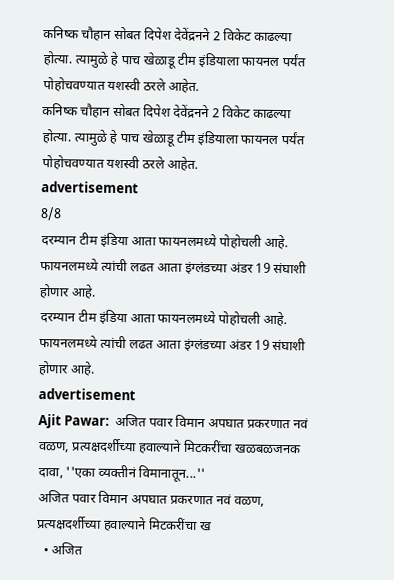कनिष्क चौहान सोबत दिपेश देवेंद्रनने 2 विकेट काढल्या होत्या. त्यामुळे हे पाच खेळाडू टीम इंडियाला फायनल पर्यंत पोहोचवण्यात यशस्वी ठरले आहेत.
कनिष्क चौहान सोबत दिपेश देवेंद्रनने 2 विकेट काढल्या होत्या. त्यामुळे हे पाच खेळाडू टीम इंडियाला फायनल पर्यंत पोहोचवण्यात यशस्वी ठरले आहेत.
advertisement
8/8
दरम्यान टीम इंडिया आता फायनलमध्ये पोहोचली आहे. फायनलमध्ये त्यांची लढत आता इंग्लंडच्या अंडर 19 संघाशी होणार आहे.
दरम्यान टीम इंडिया आता फायनलमध्ये पोहोचली आहे. फायनलमध्ये त्यांची लढत आता इंग्लंडच्या अंडर 19 संघाशी होणार आहे.
advertisement
Ajit Pawar:  अजित पवार विमान अपघात प्रकरणात नवं वळण, प्रत्यक्षदर्शीच्या हवाल्याने मिटकरींचा खळबळजनक दावा, ''एका व्यक्तीनं विमानातून...''
अजित पवार विमान अपघात प्रकरणात नवं वळण, प्रत्यक्षदर्शीच्या हवाल्याने मिटकरींचा ख
  • अजित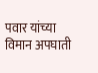पवार यांच्या विमान अपघाती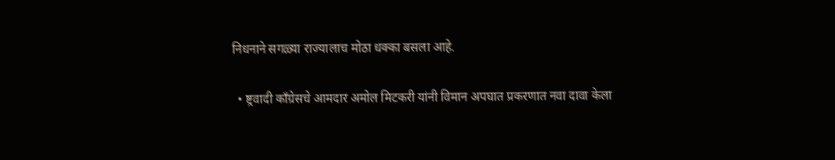निधनाने सगळ्या राज्यालाच मोठा धक्का बसला आहे.

  • ष्ट्रवादी काँग्रेसचे आमदार अमोल मिटकरी यांनी विमान अपघात प्रकरणात नवा दावा केला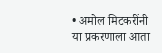• अमोल मिटकरींनी या प्रकरणाला आता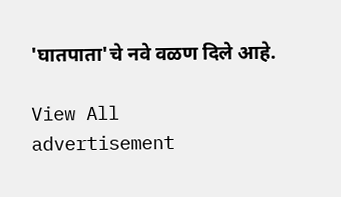'घातपाता'चे नवे वळण दिले आहे.

View All
advertisement